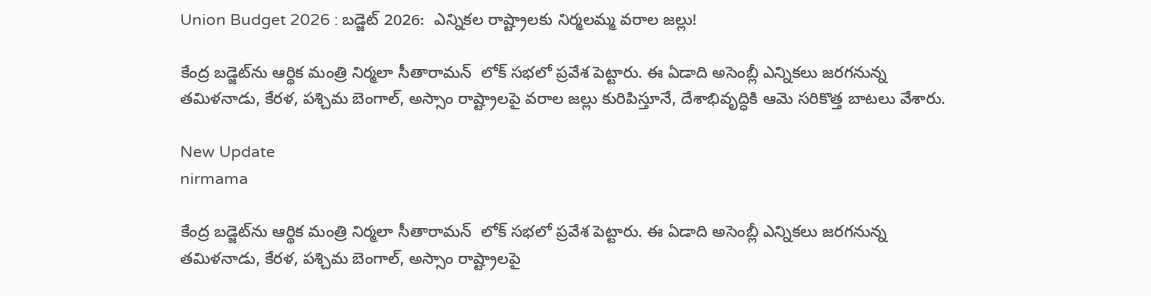Union Budget 2026 : బడ్జెట్ 2026:  ఎన్నికల రాష్ట్రాలకు నిర్మలమ్మ వరాల జల్లు!

కేంద్ర బడ్జెట్‌ను ఆర్థిక మంత్రి నిర్మలా సీతారామన్  లోక్ సభలో ప్రవేశ పెట్టారు. ఈ ఏడాది అసెంబ్లీ ఎన్నికలు జరగనున్న తమిళనాడు, కేరళ, పశ్చిమ బెంగాల్, అస్సాం రాష్ట్రాలపై వరాల జల్లు కురిపిస్తూనే, దేశాభివృద్ధికి ఆమె సరికొత్త బాటలు వేశారు.

New Update
nirmama

కేంద్ర బడ్జెట్‌ను ఆర్థిక మంత్రి నిర్మలా సీతారామన్  లోక్ సభలో ప్రవేశ పెట్టారు. ఈ ఏడాది అసెంబ్లీ ఎన్నికలు జరగనున్న తమిళనాడు, కేరళ, పశ్చిమ బెంగాల్, అస్సాం రాష్ట్రాలపై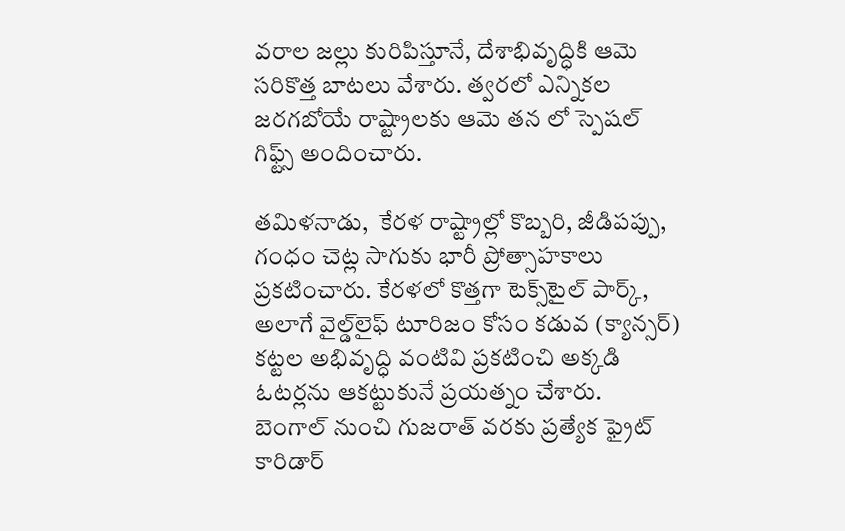వరాల జల్లు కురిపిస్తూనే, దేశాభివృద్ధికి ఆమె సరికొత్త బాటలు వేశారు. త్వరలో ఎన్నికల జరగబోయే రాష్ట్రాలకు ఆమె తన లో స్పెషల్ గిఫ్ట్స్ అందించారు.

తమిళనాడు,  కేరళ రాష్ట్రాల్లో కొబ్బరి, జీడిపప్పు, గంధం చెట్ల సాగుకు భారీ ప్రోత్సాహకాలు ప్రకటించారు. కేరళలో కొత్తగా టెక్స్‌టైల్ పార్క్, అలాగే వైల్డ్‌లైఫ్ టూరిజం కోసం కడువ (క్యాన్సర్) కట్టల అభివృద్ధి వంటివి ప్రకటించి అక్కడి ఓటర్లను ఆకట్టుకునే ప్రయత్నం చేశారు.  బెంగాల్ నుంచి గుజరాత్ వరకు ప్రత్యేక ఫ్రైట్ కారిడార్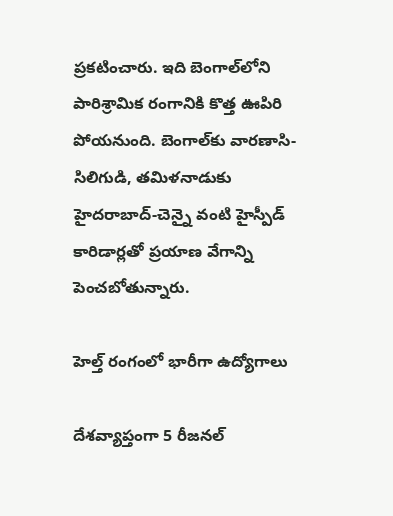ప్రకటించారు. ఇది బెంగాల్‌లోని పారిశ్రామిక రంగానికి కొత్త ఊపిరి పోయనుంది. బెంగాల్‌కు వారణాసి-సిలిగుడి, తమిళనాడుకు హైదరాబాద్-చెన్నై వంటి హైస్పీడ్ కారిడార్లతో ప్రయాణ వేగాన్ని పెంచబోతున్నారు.

హెల్త్ రంగంలో భారీగా ఉద్యోగాలు

దేశవ్యాప్తంగా 5 రీజనల్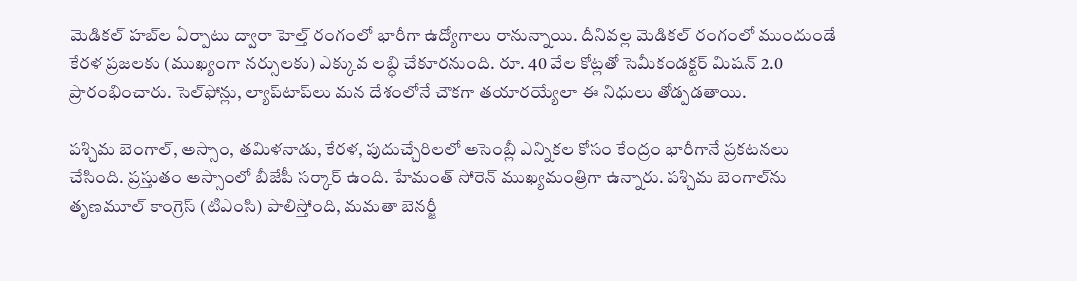మెడికల్ హబ్‌ల ఏర్పాటు ద్వారా హెల్త్ రంగంలో భారీగా ఉద్యోగాలు రానున్నాయి. దీనివల్ల మెడికల్ రంగంలో ముందుండే కేరళ ప్రజలకు (ముఖ్యంగా నర్సులకు) ఎక్కువ లబ్ధి చేకూరనుంది. రూ. 40 వేల కోట్లతో సెమీకండక్టర్ మిషన్ 2.0 ప్రారంభించారు. సెల్‌ఫోన్లు, ల్యాప్‌టాప్‌లు మన దేశంలోనే చౌకగా తయారయ్యేలా ఈ నిధులు తోడ్పడతాయి.

పశ్చిమ బెంగాల్, అస్సాం, తమిళనాడు, కేరళ, పుదుచ్చేరిలలో అసెంబ్లీ ఎన్నికల కోసం కేంద్రం భారీగానే ప్రకటనలు చేసింది. ప్రస్తుతం అస్సాంలో బీజేపీ సర్కార్ ఉంది. హేమంత్ సోరెన్ ముఖ్యమంత్రిగా ఉన్నారు. పశ్చిమ బెంగాల్‌ను తృణమూల్ కాంగ్రెస్ (టిఎంసి) పాలిస్తోంది, మమతా బెనర్జీ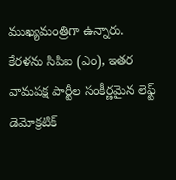ముఖ్యమంత్రిగా ఉన్నారు. కేరళను సిపిఐ (ఎం), ఇతర వామపక్ష పార్టీల సంకీర్ణమైన లెఫ్ట్ డెమోక్రటిక్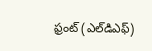ఫ్రంట్ (ఎల్‌డిఎఫ్)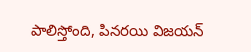పాలిస్తోంది, పినరయి విజయన్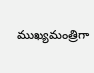ముఖ్యమంత్రిగా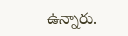ఉన్నారు.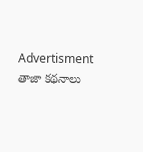Advertisment
తాజా కథనాలు